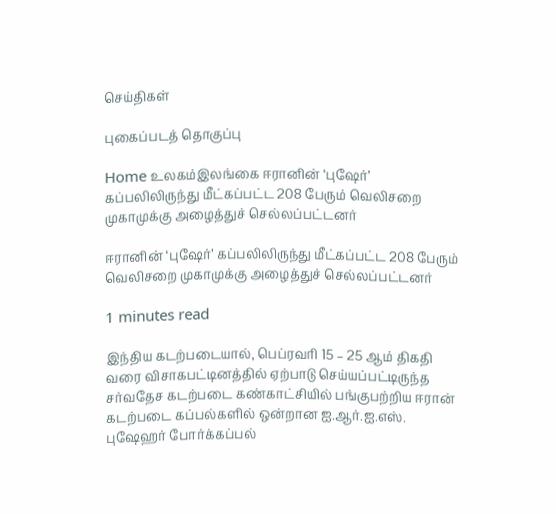செய்திகள்

புகைப்படத் தொகுப்பு

Home உலகம்இலங்கை ஈரானின் ‘புஷேர்’ கப்பலிலிருந்து மீட்கப்பட்ட 208 பேரும் வெலிசறை முகாமுக்கு அழைத்துச் செல்லப்பட்டனர்

ஈரானின் ‘புஷேர்’ கப்பலிலிருந்து மீட்கப்பட்ட 208 பேரும் வெலிசறை முகாமுக்கு அழைத்துச் செல்லப்பட்டனர்

1 minutes read

இந்திய கடற்படையால், பெப்ரவரி 15 – 25 ஆம் திகதி வரை விசாகபட்டினத்தில் ஏற்பாடு செய்யப்பட்டிருந்த சர்வதேச கடற்படை கண்காட்சியில் பங்குபற்றிய ஈரான் கடற்படை கப்பல்களில் ஒன்றான ஐ.ஆர்.ஐ.எஸ். புஷேஹர் போர்க்கப்பல்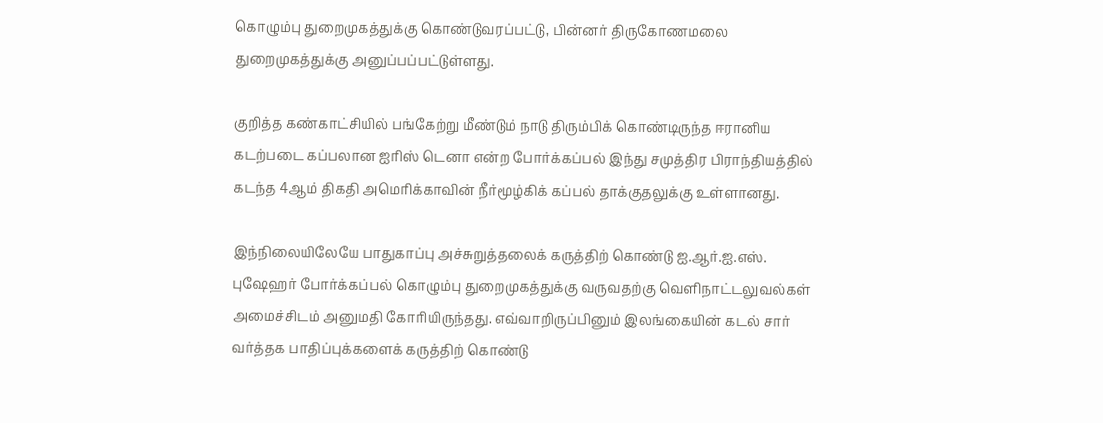கொழும்பு துறைமுகத்துக்கு கொண்டுவரப்பட்டு, பின்னர் திருகோணமலை துறைமுகத்துக்கு அனுப்பப்பட்டுள்ளது.

குறித்த கண்காட்சியில் பங்கேற்று மீண்டும் நாடு திரும்பிக் கொண்டிருந்த ஈரானிய கடற்படை கப்பலான ஐரிஸ் டெனா என்ற போர்க்கப்பல் இந்து சமுத்திர பிராந்தியத்தில் கடந்த 4ஆம் திகதி அமெரிக்காவின் நீர்மூழ்கிக் கப்பல் தாக்குதலுக்கு உள்ளானது.

இந்நிலையிலேயே பாதுகாப்பு அச்சுறுத்தலைக் கருத்திற் கொண்டு ஐ.ஆர்.ஐ.எஸ். புஷேஹர் போர்க்கப்பல் கொழும்பு துறைமுகத்துக்கு வருவதற்கு வெளிநாட்டலுவல்கள் அமைச்சிடம் அனுமதி கோரியிருந்தது. எவ்வாறிருப்பினும் இலங்கையின் கடல் சார் வர்த்தக பாதிப்புக்களைக் கருத்திற் கொண்டு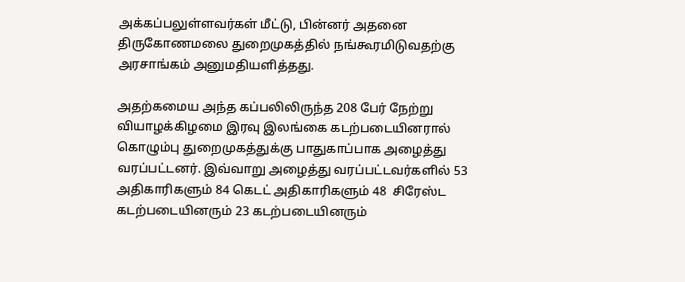அக்கப்பலுள்ளவர்கள் மீட்டு, பின்னர் அதனை திருகோணமலை துறைமுகத்தில் நங்கூரமிடுவதற்கு அரசாங்கம் அனுமதியளித்தது.

அதற்கமைய அந்த கப்பலிலிருந்த 208 பேர் நேற்று வியாழக்கிழமை இரவு இலங்கை கடற்படையினரால் கொழும்பு துறைமுகத்துக்கு பாதுகாப்பாக அழைத்து வரப்பட்டனர். இவ்வாறு அழைத்து வரப்பட்டவர்களில் 53 அதிகாரிகளும் 84 கெடட் அதிகாரிகளும் 48  சிரேஸ்ட கடற்படையினரும் 23 கடற்படையினரும்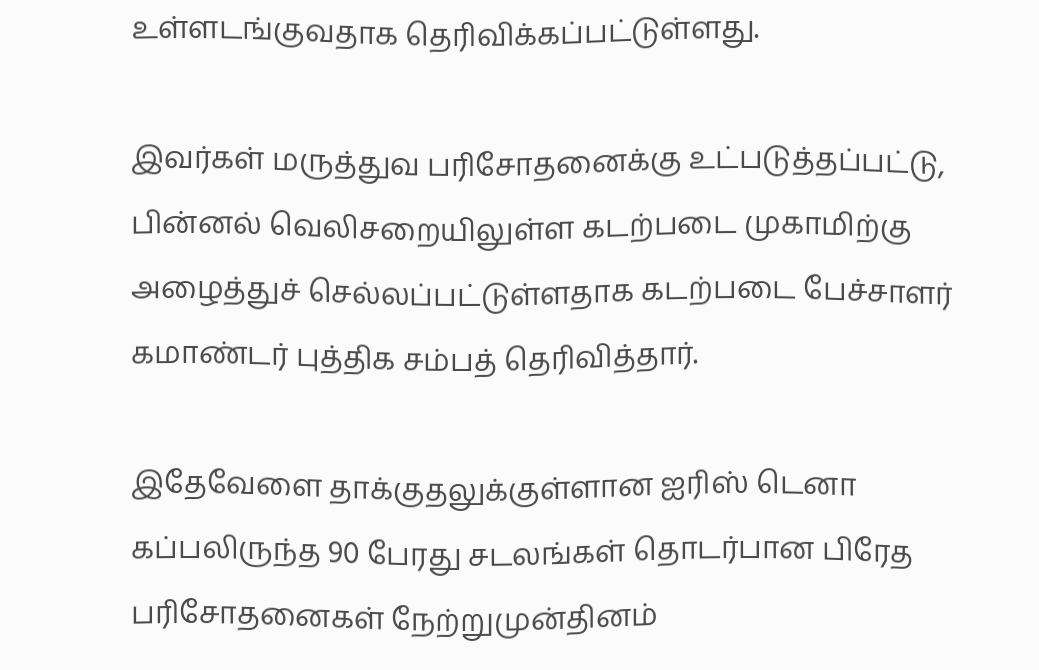உள்ளடங்குவதாக தெரிவிக்கப்பட்டுள்ளது.

இவர்கள் மருத்துவ பரிசோதனைக்கு உட்படுத்தப்பட்டு, பின்னல் வெலிசறையிலுள்ள கடற்படை முகாமிற்கு அழைத்துச் செல்லப்பட்டுள்ளதாக கடற்படை பேச்சாளர் கமாண்டர் புத்திக சம்பத் தெரிவித்தார்.

இதேவேளை தாக்குதலுக்குள்ளான ஐரிஸ் டெனா கப்பலிருந்த 90 பேரது சடலங்கள் தொடர்பான பிரேத பரிசோதனைகள் நேற்றுமுன்தினம்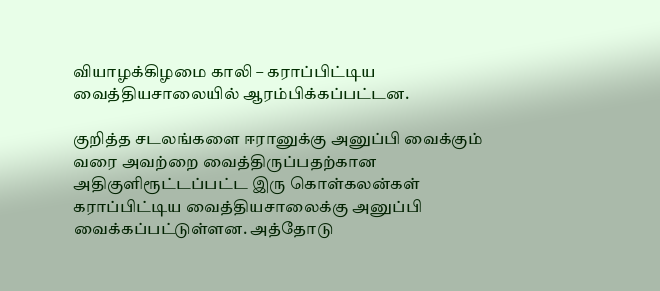வியாழக்கிழமை காலி – கராப்பிட்டிய வைத்தியசாலையில் ஆரம்பிக்கப்பட்டன.

குறித்த சடலங்களை ஈரானுக்கு அனுப்பி வைக்கும் வரை அவற்றை வைத்திருப்பதற்கான அதிகுளிரூட்டப்பட்ட இரு கொள்கலன்கள் கராப்பிட்டிய வைத்தியசாலைக்கு அனுப்பி வைக்கப்பட்டுள்ளன. அத்தோடு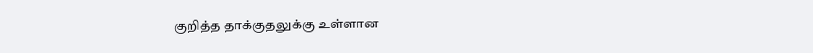குறித்த தாக்குதலுக்கு உள்ளான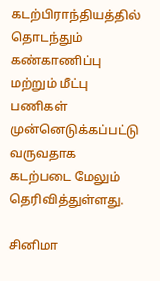கடற்பிராந்தியத்தில் தொடந்தும் கண்காணிப்பு மற்றும் மீட்பு பணிகள் முன்னெடுக்கப்பட்டு வருவதாக கடற்படை மேலும் தெரிவித்துள்ளது.

சினிமா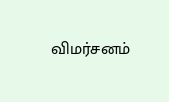விமர்சனம்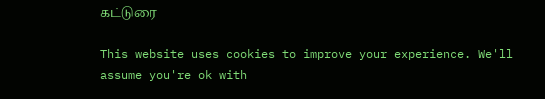கட்டுரை

This website uses cookies to improve your experience. We'll assume you're ok with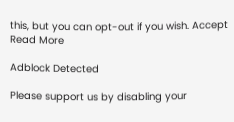this, but you can opt-out if you wish. Accept Read More

Adblock Detected

Please support us by disabling your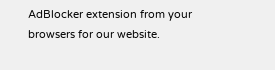AdBlocker extension from your browsers for our website.